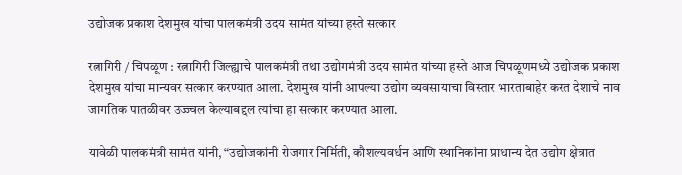उद्योजक प्रकाश देशमुख यांचा पालकमंत्री उदय सामंत यांच्या हस्ते सत्कार

रत्नागिरी / चिपळूण : रत्नागिरी जिल्ह्याचे पालकमंत्री तथा उद्योगमंत्री उदय सामंत यांच्या हस्ते आज चिपळूणमध्ये उद्योजक प्रकाश देशमुख यांचा मान्यवर सत्कार करण्यात आला. देशमुख यांनी आपल्या उद्योग व्यवसायाचा विस्तार भारताबाहेर करत देशाचे नाव जागतिक पातळीवर उज्ज्वल केल्याबद्दल त्यांचा हा सत्कार करण्यात आला.

यावेळी पालकमंत्री सामंत यांनी, “उद्योजकांनी रोजगार निर्मिती, कौशल्यवर्धन आणि स्थानिकांना प्राधान्य देत उद्योग क्षेत्रात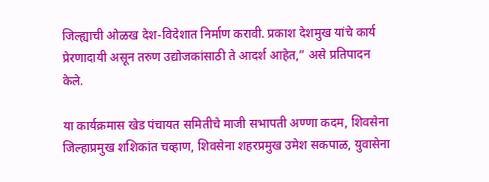जिल्ह्याची ओळख देश-विदेशात निर्माण करावी. प्रकाश देशमुख यांचे कार्य प्रेरणादायी असून तरुण उद्योजकांसाठी ते आदर्श आहेत,” असे प्रतिपादन केले.

या कार्यक्रमास खेड पंचायत समितीचे माजी सभापती अण्णा कदम, शिवसेना जिल्हाप्रमुख शशिकांत चव्हाण, शिवसेना शहरप्रमुख उमेश सकपाळ, युवासेना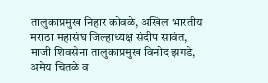तालुकाप्रमुख निहार कोवळे, अखिल भारतीय मराठा महासंघ जिल्हाध्यक्ष संदीप सावंत, माजी शिवसेना तालुकाप्रमुख विनोद झगडे, अमेय चितळे व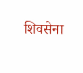शिवसेना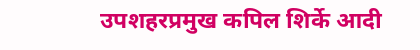उपशहरप्रमुख कपिल शिर्के आदी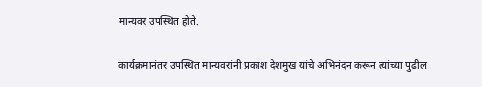मान्यवर उपस्थित होते.

कार्यक्रमानंतर उपस्थित मान्यवरांनी प्रकाश देशमुख यांचे अभिनंदन करून त्यांच्या पुढील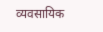व्यवसायिक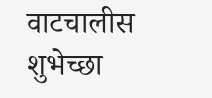वाटचालीस शुभेच्छा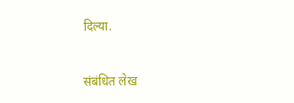दिल्या.


संबंधित लेख